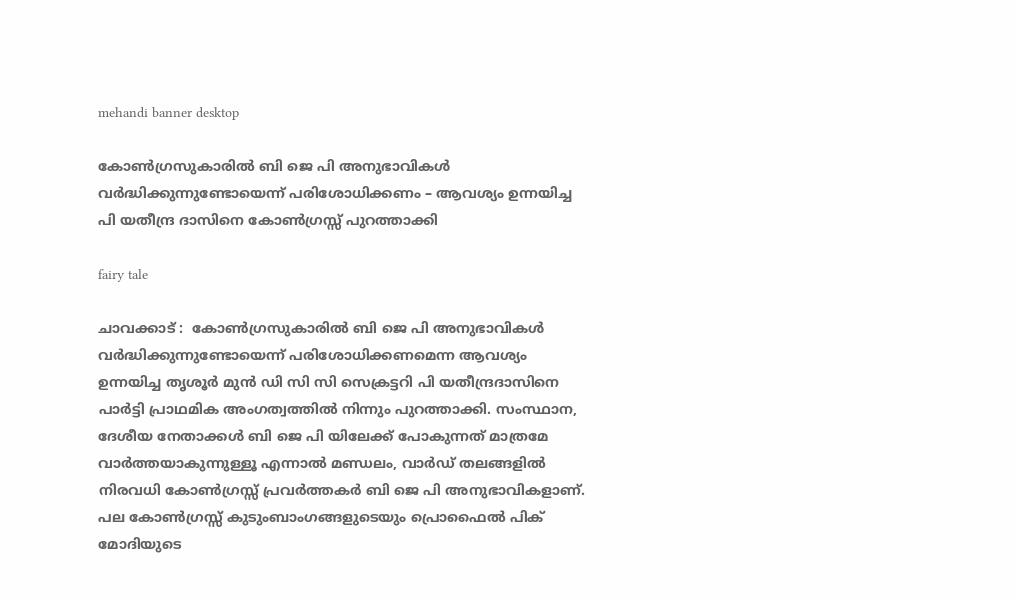mehandi banner desktop

കോൺഗ്രസുകാരിൽ ബി ജെ പി അനുഭാവികൾ വർദ്ധിക്കുന്നുണ്ടോയെന്ന് പരിശോധിക്കണം – ആവശ്യം ഉന്നയിച്ച പി യതീന്ദ്ര ദാസിനെ കോൺഗ്രസ്സ് പുറത്താക്കി

fairy tale

ചാവക്കാട് :  കോൺഗ്രസുകാരിൽ ബി ജെ പി അനുഭാവികൾ വർദ്ധിക്കുന്നുണ്ടോയെന്ന് പരിശോധിക്കണമെന്ന ആവശ്യം ഉന്നയിച്ച തൃശൂർ മുൻ ഡി സി സി സെക്രട്ടറി പി യതീന്ദ്രദാസിനെ പാർട്ടി പ്രാഥമിക അംഗത്വത്തിൽ നിന്നും പുറത്താക്കി. സംസ്ഥാന, ദേശീയ നേതാക്കൾ ബി ജെ പി യിലേക്ക് പോകുന്നത് മാത്രമേ വാർത്തയാകുന്നുള്ളൂ എന്നാൽ മണ്ഡലം, വാർഡ്‌ തലങ്ങളിൽ നിരവധി കോൺഗ്രസ്സ് പ്രവർത്തകർ ബി ജെ പി അനുഭാവികളാണ്. പല കോൺഗ്രസ്സ് കുടുംബാംഗങ്ങളുടെയും പ്രൊഫൈൽ പിക് മോദിയുടെ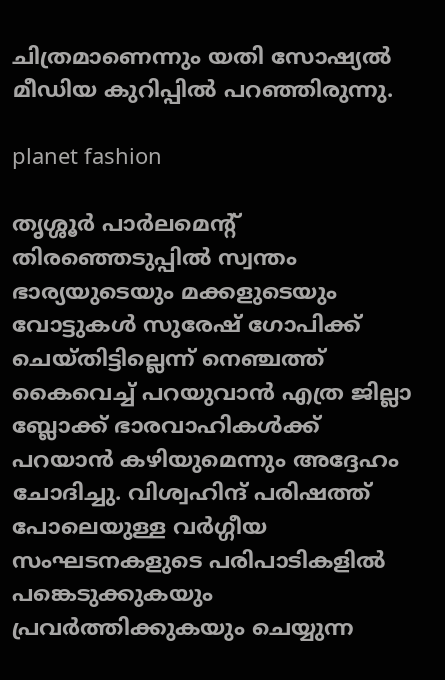ചിത്രമാണെന്നും യതി സോഷ്യൽ മീഡിയ കുറിപ്പിൽ പറഞ്ഞിരുന്നു.

planet fashion

തൃശ്ശൂർ പാർലമെന്റ് തിരഞ്ഞെടുപ്പിൽ സ്വന്തം ഭാര്യയുടെയും മക്കളുടെയും വോട്ടുകൾ സുരേഷ് ഗോപിക്ക് ചെയ്തിട്ടില്ലെന്ന് നെഞ്ചത്ത് കൈവെച്ച് പറയുവാൻ എത്ര ജില്ലാ ബ്ലോക്ക് ഭാരവാഹികൾക്ക് പറയാൻ കഴിയുമെന്നും അദ്ദേഹം ചോദിച്ചു. വിശ്വഹിന്ദ് പരിഷത്ത് പോലെയുള്ള വർഗ്ഗീയ സംഘടനകളുടെ പരിപാടികളിൽ പങ്കെടുക്കുകയും പ്രവർത്തിക്കുകയും ചെയ്യുന്ന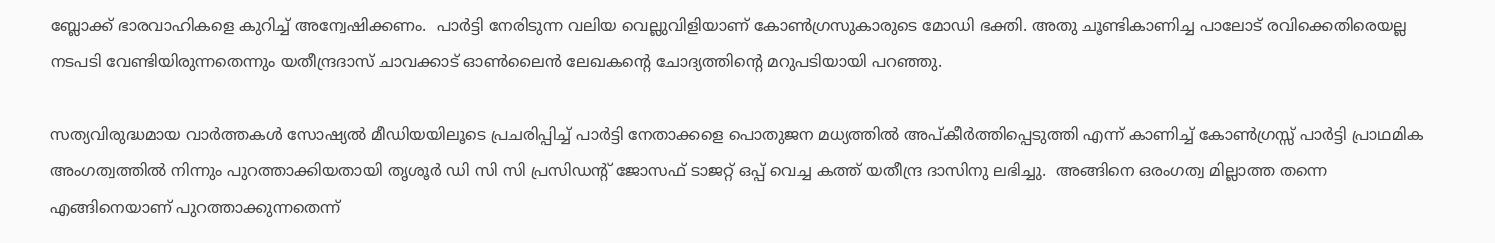ബ്ലോക്ക് ഭാരവാഹികളെ കുറിച്ച് അന്വേഷിക്കണം.  പാർട്ടി നേരിടുന്ന വലിയ വെല്ലുവിളിയാണ് കോൺഗ്രസുകാരുടെ മോഡി ഭക്തി. അതു ചൂണ്ടികാണിച്ച പാലോട് രവിക്കെതിരെയല്ല നടപടി വേണ്ടിയിരുന്നതെന്നും യതീന്ദ്രദാസ് ചാവക്കാട് ഓൺലൈൻ ലേഖകന്റെ ചോദ്യത്തിന്റെ മറുപടിയായി പറഞ്ഞു.

സത്യവിരുദ്ധമായ വാർത്തകൾ സോഷ്യൽ മീഡിയയിലൂടെ പ്രചരിപ്പിച്ച് പാർട്ടി നേതാക്കളെ പൊതുജന മധ്യത്തിൽ അപ്കീർത്തിപ്പെടുത്തി എന്ന് കാണിച്ച് കോൺഗ്രസ്സ് പാർട്ടി പ്രാഥമിക അംഗത്വത്തിൽ നിന്നും പുറത്താക്കിയതായി തൃശൂർ ഡി സി സി പ്രസിഡന്റ് ജോസഫ് ടാജറ്റ് ഒപ്പ് വെച്ച കത്ത് യതീന്ദ്ര ദാസിനു ലഭിച്ചു.  അങ്ങിനെ ഒരംഗത്വ മില്ലാത്ത തന്നെ എങ്ങിനെയാണ് പുറത്താക്കുന്നതെന്ന്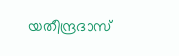യതീന്ദ്രദാസ്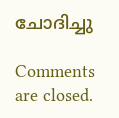ചോദിച്ചു

Comments are closed.